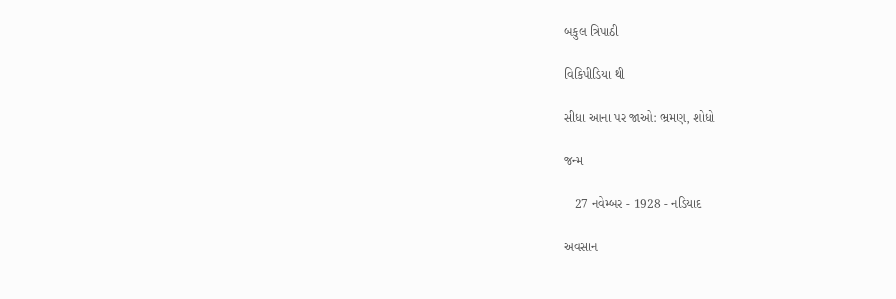બકુલ ત્રિપાઠી

વિકિપીડિયા થી

સીધા આના પર જાઓ: ભ્રમણ, શોધો

જન્મ

   27 નવેમ્બર - 1928 - નડિયાદ

અવસાન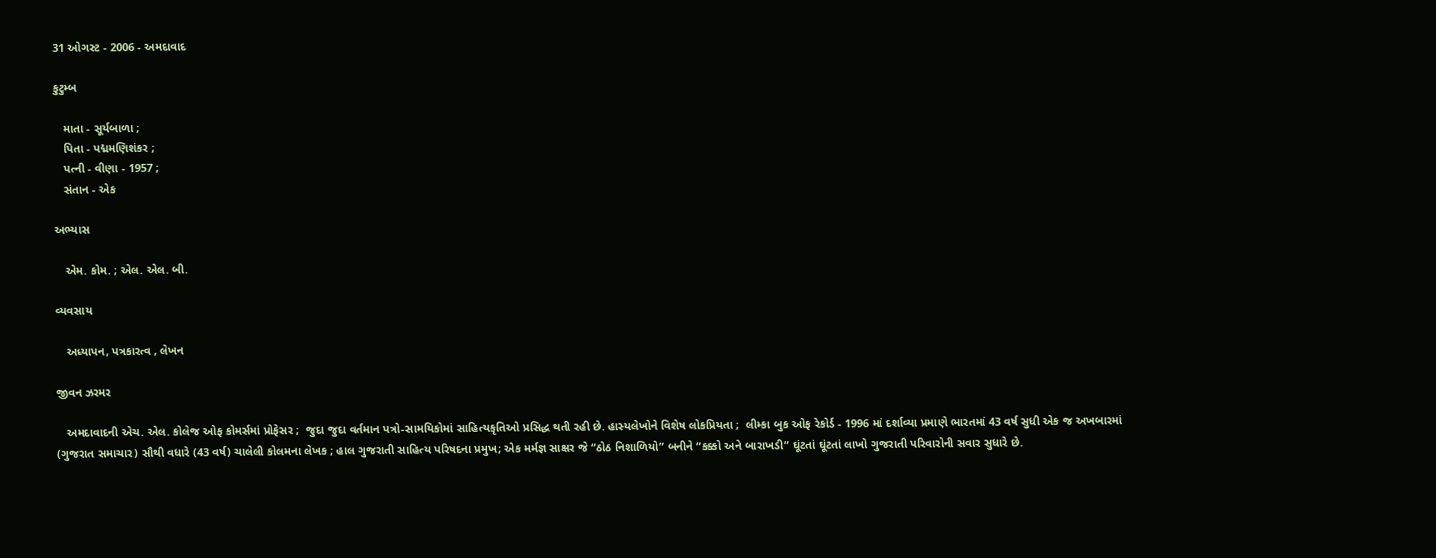31 ઓગસ્ટ - 2006 - અમદાવાદ

કુટુમ્બ

   માતા - સૂર્યબાળા ;
   પિતા - પદ્મમણિશંકર ;
   પત્ની - વીણા - 1957 ;
   સંતાન - એક

અભ્યાસ

   એમ. કોમ. ; એલ. એલ. બી.

વ્યવસાય

   અધ્યાપન, પત્રકારત્વ , લેખન

જીવન ઝરમર

   અમદાવાદની એચ. એલ. કોલેજ ઓફ કોમર્સમાં પ્રોફેસર ;  જુદા જુદા વર્તમાન પત્રો-સામયિકોમાં સાહિત્યકૃતિઓ પ્રસિદ્ધ થતી રહી છે. હાસ્યલેખોને વિશેષ લોકપ્રિયતા ;  લીમ્કા બુક ઓફ રેકોર્ડ - 1996 માં દર્શાવ્યા પ્રમાણે ભારતમાં 43 વર્ષ સુધી એક જ અખબારમાં (ગુજરાત સમાચાર) સૌથી વધારે (43 વર્ષ) ચાલેલી કોલમના લેખક ; હાલ ગુજરાતી સાહિત્ય પરિષદના પ્રમુખ; એક મર્મજ્ઞ સાક્ષર જે “ઠોઠ નિશાળિયો” બનીને “કક્કો અને બારાખડી” ઘૂંટતાં ઘૂંટતાં લાખો ગુજરાતી પરિવારોની સવાર સુધારે છે.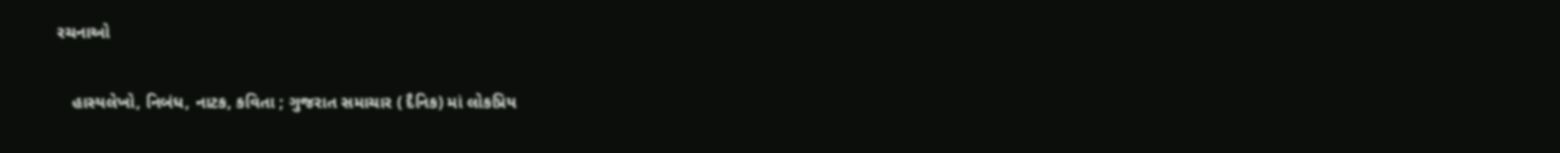રચનાઓ

   હાસ્યલેખો, નિબંધ, નાટક, કવિતા ; ગુજરાત સમાચાર ( દૈનિક) માં લોકપ્રિય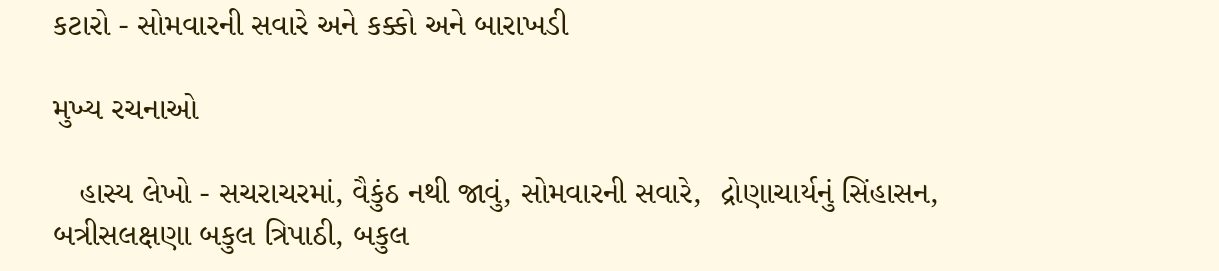કટારો - સોમવારની સવારે અને કક્કો અને બારાખડી

મુખ્ય રચનાઓ

   હાસ્ય લેખો - સચરાચરમાં, વૈકુંઠ નથી જાવું, સોમવારની સવારે,  દ્રોણાચાર્યનું સિંહાસન, બત્રીસલક્ષણા બકુલ ત્રિપાઠી, બકુલ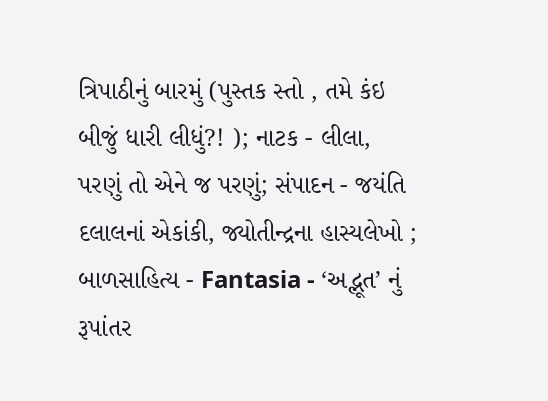ત્રિપાઠીનું બારમું (પુસ્તક સ્તો , તમે કંઇ બીજું ધારી લીધું?! ); નાટક - લીલા, પરણું તો એને જ પરણું; સંપાદન - જયંતિ દલાલનાં એકાંકી, જ્યોતીન્દ્રના હાસ્યલેખો ; બાળસાહિત્ય - Fantasia - ‘અદ્ભૂત’ નું રૂપાંતર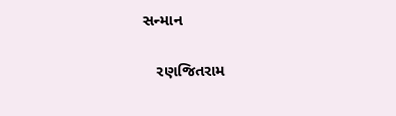સન્માન

   રણજિતરામ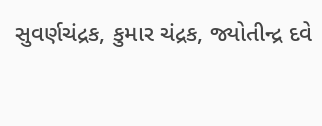સુવર્ણચંદ્રક, કુમાર ચંદ્રક, જ્યોતીન્દ્ર દવે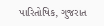પારિતોષિક, ગુજરાત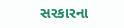સરકારના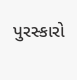પુરસ્કારો